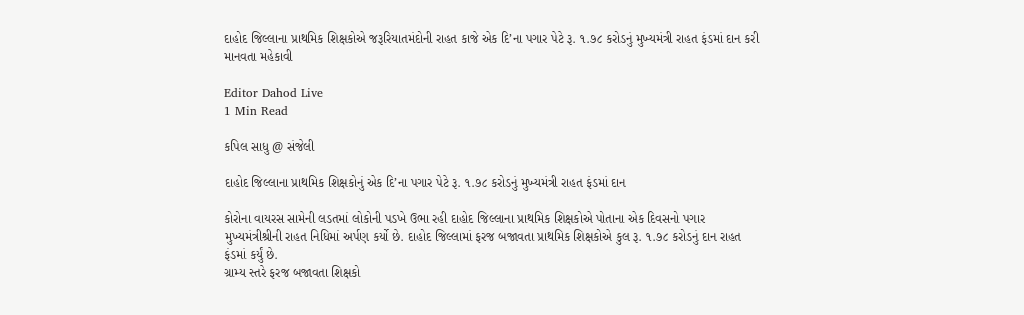દાહોદ જિલ્લાના પ્રાથમિક શિક્ષકોએ જરૂરિયાતમંદોની રાહત કાજે એક દિ’ના પગાર પેટે રૂ. ૧.૭૮ કરોડનું મુખ્યમંત્રી રાહત ફંડમાં દાન કરી માનવતા મહેકાવી

Editor Dahod Live
1 Min Read

કપિલ સાધુ @ સંજેલી

દાહોદ જિલ્લાના પ્રાથમિક શિક્ષકોનું એક દિ’ના પગાર પેટે રૂ. ૧.૭૮ કરોડનું મુખ્યમંત્રી રાહત ફંડમાં દાન

કોરોના વાયરસ સામેની લડતમાં લોકોની પડખે ઉભા રહી દાહોદ જિલ્લાના પ્રાથમિક શિક્ષકોએ પોતાના એક દિવસનો પગાર મુખ્યમંત્રીશ્રીની રાહત નિધિમાં અર્પણ કર્યો છે. દાહોદ જિલ્લામાં ફરજ બજાવતા પ્રાથમિક શિક્ષકોએ કુલ રૂ. ૧.૭૮ કરોડનું દાન રાહત ફંડમાં કર્યું છે.
ગ્રામ્ય સ્તરે ફરજ બજાવતા શિક્ષકો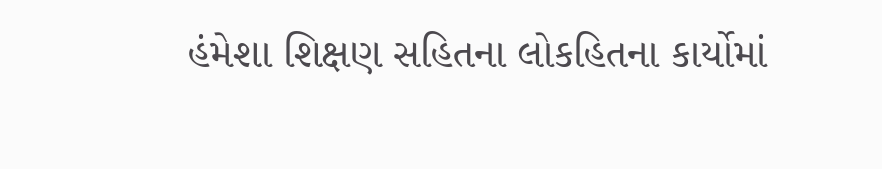હંમેશા શિક્ષણ સહિતના લોકહિતના કાર્યોમાં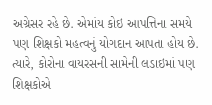અગ્રેસર રહે છે. એમાંય કોઇ આપત્તિના સમયે પણ શિક્ષકો મહત્વનું યોગદાન આપતા હોય છે. ત્યારે, કોરોના વાયરસની સામેની લડાઇમાં પણ શિક્ષકોએ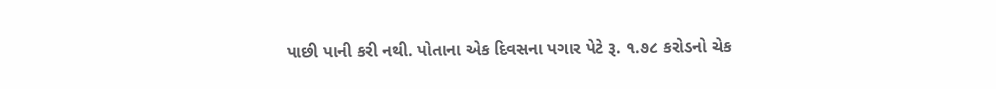પાછી પાની કરી નથી. પોતાના એક દિવસના પગાર પેટે રૂ. ૧.૭૮ કરોડનો ચેક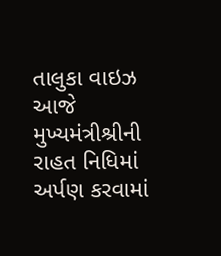તાલુકા વાઇઝ આજે મુખ્યમંત્રીશ્રીની રાહત નિધિમાં અર્પણ કરવામાં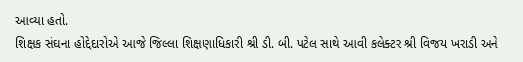આવ્યા હતો.
શિક્ષક સંઘના હોદ્દેદારોએ આજે જિલ્લા શિક્ષણાધિકારી શ્રી ડી. બી. પટેલ સાથે આવી કલેક્ટર શ્રી વિજય ખરાડી અને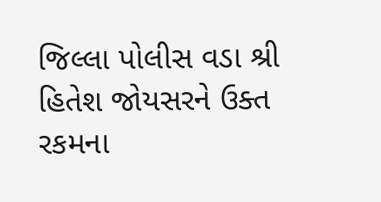જિલ્લા પોલીસ વડા શ્રી હિતેશ જોયસરને ઉક્ત રકમના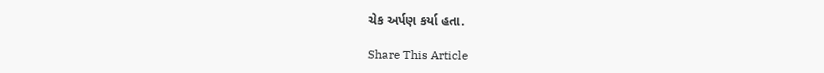ચેક અર્પણ કર્યા હતા.

Share This Article